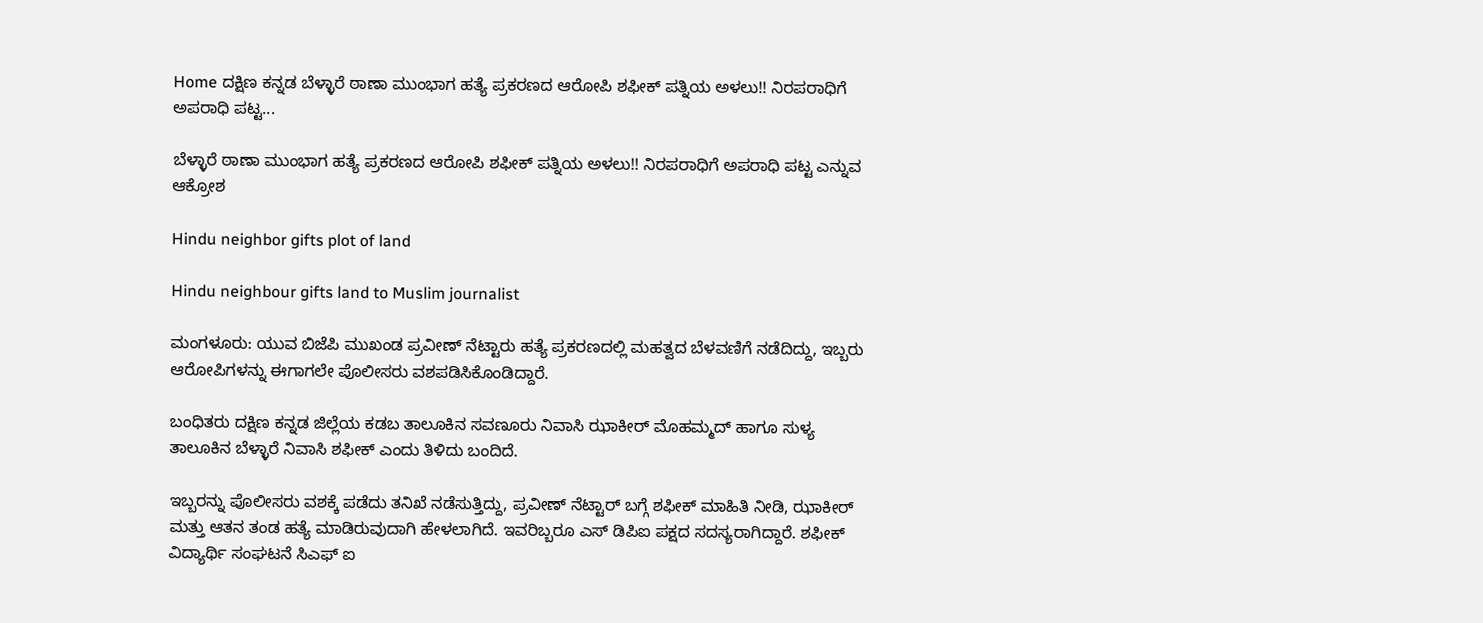Home ದಕ್ಷಿಣ ಕನ್ನಡ ಬೆಳ್ಳಾರೆ ಠಾಣಾ ಮುಂಭಾಗ ಹತ್ಯೆ ಪ್ರಕರಣದ ಆರೋಪಿ ಶಫೀಕ್ ಪತ್ನಿಯ ಅಳಲು!! ನಿರಪರಾಧಿಗೆ ಅಪರಾಧಿ ಪಟ್ಟ...

ಬೆಳ್ಳಾರೆ ಠಾಣಾ ಮುಂಭಾಗ ಹತ್ಯೆ ಪ್ರಕರಣದ ಆರೋಪಿ ಶಫೀಕ್ ಪತ್ನಿಯ ಅಳಲು!! ನಿರಪರಾಧಿಗೆ ಅಪರಾಧಿ ಪಟ್ಟ ಎನ್ನುವ ಆಕ್ರೋಶ

Hindu neighbor gifts plot of land

Hindu neighbour gifts land to Muslim journalist

ಮಂಗಳೂರು: ಯುವ ಬಿಜೆಪಿ ಮುಖಂಡ ಪ್ರವೀಣ್ ನೆಟ್ಟಾರು ಹತ್ಯೆ ಪ್ರಕರಣದಲ್ಲಿ ಮಹತ್ವದ ಬೆಳವಣಿಗೆ ನಡೆದಿದ್ದು, ಇಬ್ಬರು ಆರೋಪಿಗಳನ್ನು ಈಗಾಗಲೇ ಪೊಲೀಸರು ವಶಪಡಿಸಿಕೊಂಡಿದ್ದಾರೆ.

ಬಂಧಿತರು ದಕ್ಷಿಣ ಕನ್ನಡ ಜಿಲ್ಲೆಯ ಕಡಬ ತಾಲೂಕಿನ ಸವಣೂರು ನಿವಾಸಿ ಝಾಕೀರ್ ಮೊಹಮ್ಮದ್ ಹಾಗೂ ಸುಳ್ಯ ತಾಲೂಕಿನ ಬೆಳ್ಳಾರೆ ನಿವಾಸಿ ಶಫೀಕ್ ಎಂದು ತಿಳಿದು ಬಂದಿದೆ.

ಇಬ್ಬರನ್ನು ಪೊಲೀಸರು ವಶಕ್ಕೆ ಪಡೆದು ತನಿಖೆ ನಡೆಸುತ್ತಿದ್ದು, ಪ್ರವೀಣ್ ನೆಟ್ಟಾರ್ ಬಗ್ಗೆ ಶಫೀಕ್ ಮಾಹಿತಿ ನೀಡಿ, ಝಾಕೀರ್ ಮತ್ತು ಆತನ ತಂಡ ಹತ್ಯೆ ಮಾಡಿರುವುದಾಗಿ ಹೇಳಲಾಗಿದೆ. ಇವರಿಬ್ಬರೂ ಎಸ್ ಡಿಪಿಐ ಪಕ್ಷದ ಸದಸ್ಯರಾಗಿದ್ದಾರೆ. ಶಫೀಕ್ ವಿದ್ಯಾರ್ಥಿ ಸಂಘಟನೆ ಸಿಎಫ್ ಐ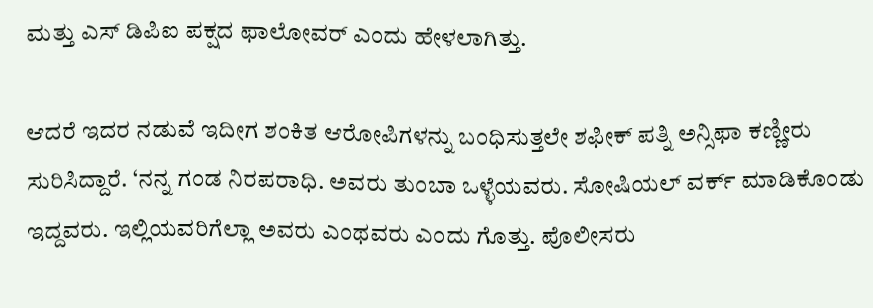ಮತ್ತು ಎಸ್ ಡಿಪಿಐ ಪಕ್ಷದ ಫಾಲೋವರ್ ಎಂದು ಹೇಳಲಾಗಿತ್ತು.

ಆದರೆ ಇದರ ನಡುವೆ ಇದೀಗ ಶಂಕಿತ ಆರೋಪಿಗಳನ್ನು ಬಂಧಿಸುತ್ತಲೇ ಶಫೀಕ್ ಪತ್ನಿ ಅನ್ಸಿಫಾ ಕಣ್ಣೀರು ಸುರಿಸಿದ್ದಾರೆ. ‘ನನ್ನ ಗಂಡ ನಿರಪರಾಧಿ. ಅವರು ತುಂಬಾ ಒಳ್ಳೆಯವರು. ಸೋಷಿಯಲ್ ವರ್ಕ್ ಮಾಡಿಕೊಂಡು ಇದ್ದವರು. ಇಲ್ಲಿಯವರಿಗೆಲ್ಲಾ ಅವರು ಎಂಥವರು ಎಂದು ಗೊತ್ತು. ಪೊಲೀಸರು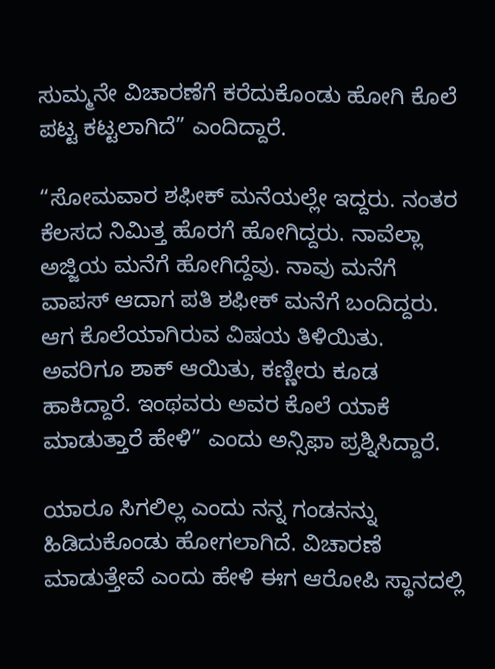ಸುಮ್ಮನೇ ವಿಚಾರಣೆಗೆ ಕರೆದುಕೊಂಡು ಹೋಗಿ ಕೊಲೆ ಪಟ್ಟ ಕಟ್ಟಲಾಗಿದೆ” ಎಂದಿದ್ದಾರೆ.

“ಸೋಮವಾರ ಶಫೀಕ್ ಮನೆಯಲ್ಲೇ ಇದ್ದರು. ನಂತರ ಕೆಲಸದ ನಿಮಿತ್ತ ಹೊರಗೆ ಹೋಗಿದ್ದರು. ನಾವೆಲ್ಲಾ ಅಜ್ಜಿಯ ಮನೆಗೆ ಹೋಗಿದ್ದೆವು. ನಾವು ಮನೆಗೆ ವಾಪಸ್ ಆದಾಗ ಪತಿ ಶಫೀಕ್ ಮನೆಗೆ ಬಂದಿದ್ದರು. ಆಗ ಕೊಲೆಯಾಗಿರುವ ವಿಷಯ ತಿಳಿಯಿತು. ಅವರಿಗೂ ಶಾಕ್ ಆಯಿತು, ಕಣ್ಣೀರು ಕೂಡ ಹಾಕಿದ್ದಾರೆ. ಇಂಥವರು ಅವರ ಕೊಲೆ ಯಾಕೆ ಮಾಡುತ್ತಾರೆ ಹೇಳಿ” ಎಂದು ಅನ್ಸಿಫಾ ಪ್ರಶ್ನಿಸಿದ್ದಾರೆ.

ಯಾರೂ ಸಿಗಲಿಲ್ಲ ಎಂದು ನನ್ನ ಗಂಡನನ್ನು ಹಿಡಿದುಕೊಂಡು ಹೋಗಲಾಗಿದೆ. ವಿಚಾರಣೆ ಮಾಡುತ್ತೇವೆ ಎಂದು ಹೇಳಿ ಈಗ ಆರೋಪಿ ಸ್ಥಾನದಲ್ಲಿ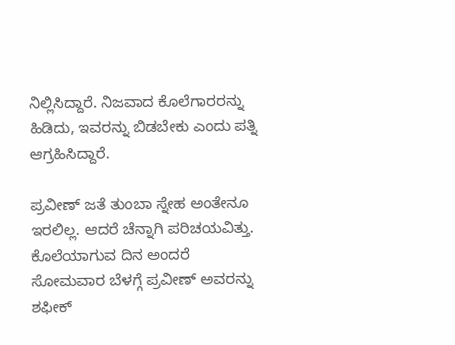ನಿಲ್ಲಿಸಿದ್ದಾರೆ. ನಿಜವಾದ ಕೊಲೆಗಾರರನ್ನು ಹಿಡಿದು, ಇವರನ್ನು ಬಿಡಬೇಕು ಎಂದು ಪತ್ನಿ ಆಗ್ರಹಿಸಿದ್ದಾರೆ.

ಪ್ರವೀಣ್ ಜತೆ ತುಂಬಾ ಸ್ನೇಹ ಅಂತೇನೂ ಇರಲಿಲ್ಲ. ಆದರೆ ಚೆನ್ನಾಗಿ ಪರಿಚಯವಿತ್ತು. ಕೊಲೆಯಾಗುವ ದಿನ ಅಂದರೆ ಸೋಮವಾರ ಬೆಳಗ್ಗೆ ಪ್ರವೀಣ್ ಅವರನ್ನು ಶಫೀಕ್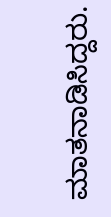ಮಾತನಾಡಿಸಿದ್ದರು.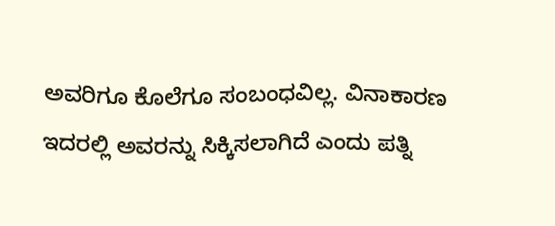ಅವರಿಗೂ ಕೊಲೆಗೂ ಸಂಬಂಧವಿಲ್ಲ. ವಿನಾಕಾರಣ ಇದರಲ್ಲಿ ಅವರನ್ನು ಸಿಕ್ಕಿಸಲಾಗಿದೆ ಎಂದು ಪತ್ನಿ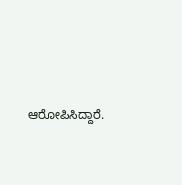ಆರೋಪಿಸಿದ್ದಾರೆ.